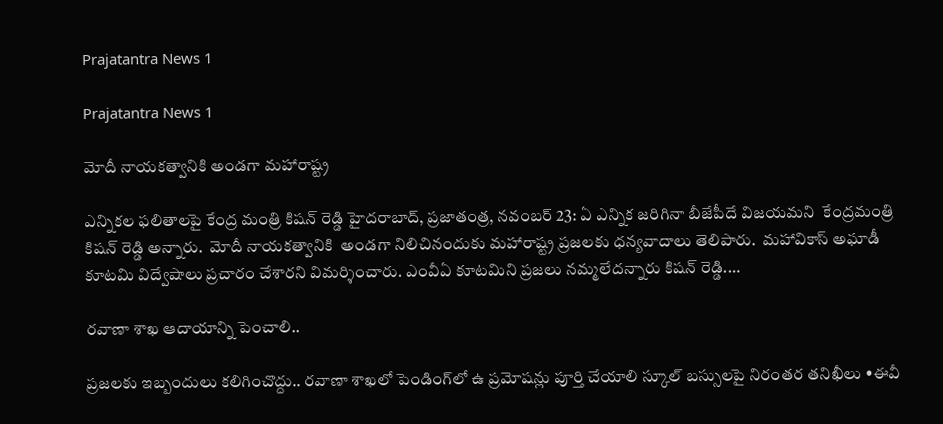Prajatantra News 1

Prajatantra News 1

మోదీ నాయకత్వానికి అండగా మహారాష్ట్ర

ఎన్నికల ఫలితాలపై కేంద్ర మంత్రి కిషన్‌ ‌రెడ్డి హైదరాబాద్‌, ప్రజాతంత్ర, నవంబర్‌ 23: ఏ ఎన్నిక జరిగినా బీజేపీదే విజయమని  కేంద్రమంత్రి కిషన్‌ ‌రెడ్డి అన్నారు.  మోదీ నాయకత్వానికి  అండగా నిలిచినందుకు మహారాష్ట్ర ప్రజలకు ధన్యవాదాలు తెలిపారు.  మహావికాస్‌ అఘాడీ కూటమి విద్వేషాలు ప్రచారం చేశారని విమర్శించారు. ఎంవీఏ కూటమిని ప్రజలు నమ్మలేదన్నారు కిషన్‌ ‌రెడ్డి.…

రవాణా శాఖ ఆదాయాన్ని పెంచాలి..

ప్రజలకు ఇబ్బందులు కలిగించొద్దు.. రవాణా శాఖలో పెండింగ్‌లో ఉ ప్రమోషన్లు పూర్తి చేయాలి స్కూల్‌ ‌బస్సులపై నిరంతర తనిఖీలు •ఈవీ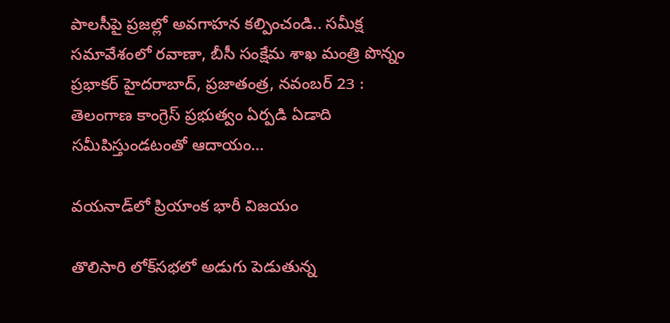పాలసీపై ప్రజల్లో అవగాహన కల్పించండి.. సమీక్ష సమావేశంలో రవాణా, బీసీ సంక్షేమ శాఖ మంత్రి పొన్నం ప్రభాకర్‌ ‌హైదరాబాద్‌, ప్రజాతంత్ర, నవంబర్‌ 23 : తెలంగాణ కాంగ్రెస్‌ ‌ప్రభుత్వం ఏర్పడి ఏడాది  సమీపిస్తుండటంతో ఆదాయం…

వయనాడ్‌లో ప్రియాంక భారీ విజయం

తొలిసారి లోక్‌సభలో అడుగు పెడుతున్న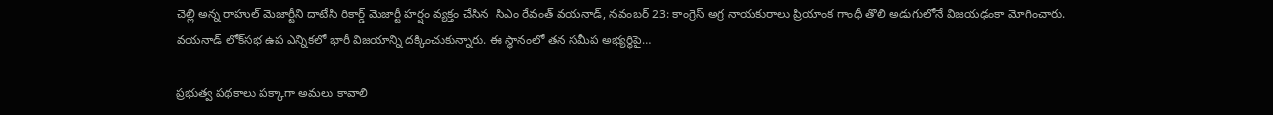చెల్లి అన్న రాహుల్‌ ‌మెజార్టీని దాటేసి రికార్డ్ ‌మెజార్టీ హర్షం వ్యక్తం చేసిన  సిఎం రేవంత్‌ ‌వయనాడ్‌, నవంబర్‌ 23: కాంగ్రెస్‌ అ‌గ్ర నాయకురాలు ప్రియాంక గాంధీ తొలి అడుగులోనే విజయఢంకా మోగించారు. వయనాడ్‌ ‌లోక్‌సభ ఉప ఎన్నికలో భారీ విజయాన్ని దక్కించుకున్నారు. ఈ స్థానంలో తన సమీప అభ్యర్థిపై…

ప్రభుత్వ పథకాలు పక్కాగా అమలు కావాలి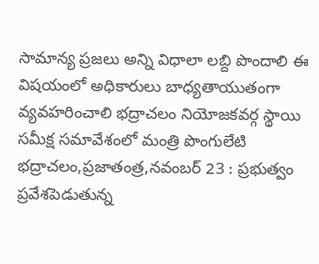సామాన్య ప్రజలు అన్ని విధాలా లబ్ది పొందాలి ఈ విషయంలో అధికారులు బాధ్యతాయుతంగా వ్యవహరించాలి భద్రాచలం నియోజకవర్గ స్థాయి సమీక్ష సమావేశంలో మంత్రి పొంగులేటి భద్రాచలం,ప్రజాతంత్ర,నవంబర్‌ 23 : ప్రభుత్వం ప్రవేశపెడుతున్న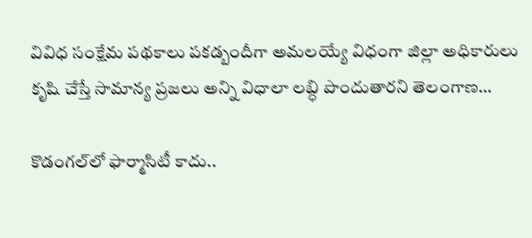వివిధ సంక్షేమ పథకాలు పకడ్బందీగా అమలయ్యే విధంగా జిల్లా అధికారులు కృషి చేస్తే సామాన్య ప్రజలు అన్ని విధాలా లబ్ధి పొందుతారని తెలంగాణ…

కొడంగల్‌లో ఫార్మాసిటీ కాదు..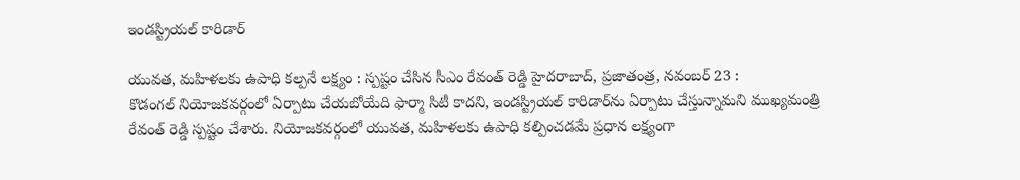ఇండస్ట్రియల్‌ ‌కారిడార్‌

యువత, మహిళలకు ఉపాధి కల్పనే లక్ష్యం : స్పష్టం చేసిన సీఎం రేవంత్‌ ‌రెడ్డి హైదరాబాద్‌, ప్రజాతంత్ర, నవంబర్‌ 23 : కొడంగల్‌ ‌నియోజకవర్గంలో ఏర్పాటు చేయబోయేది ఫార్మా సిటీ కాదని, ఇండస్ట్రియల్‌ ‌కారిడార్‌ను ఏర్పాటు చేస్తున్నామని ముఖ్యమంత్రి రేవంత్‌ ‌రెడ్డి స్పష్టం చేశారు. నియోజకవర్గంలో యువత, మహిళలకు ఉపాధి కల్పించడమే ప్రధాన లక్ష్యంగా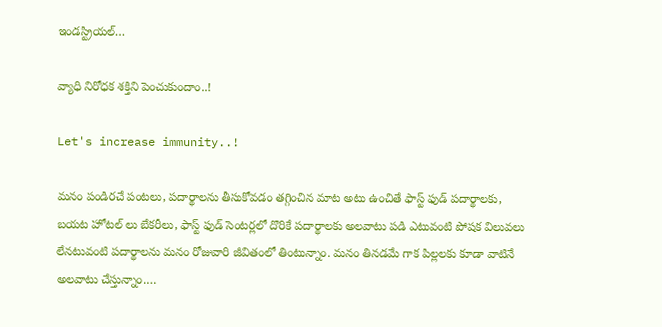ఇండస్ట్రియల్‌…

వ్యాధి నిరోధక శక్తిని పెంచుకుందాం..!

Let's increase immunity..!

మనం పండిరచే పంటలు, పదార్థాలను తీసుకోవడం తగ్గించిన మాట అటు ఉంచితే ఫాస్ట్‌ ఫుడ్‌ పదార్థాలకు, బయట హోటల్‌ లు బేకరీలు, ఫాస్ట్‌ ఫుడ్‌ సెంటర్లలో దొరికే పదార్థాలకు అలవాటు పడి ఎటువంటి పోషక విలువలు లేనటువంటి పదార్థాలను మనం రోజువారి జీవితంలో తింటున్నాం. మనం తినడమే గాక పిల్లలకు కూడా వాటినే అలవాటు చేస్తున్నాం.…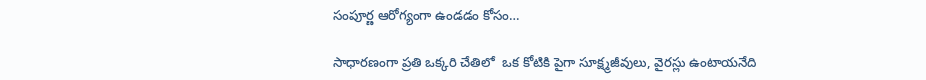సంపూర్ణ ఆరోగ్యంగా ఉండడం కోసం…

సాధారణంగా ప్రతి ఒక్కరి చేతిలో  ఒక కోటికి పైగా సూక్ష్మజీవులు, వైరస్లు ఉంటాయనేది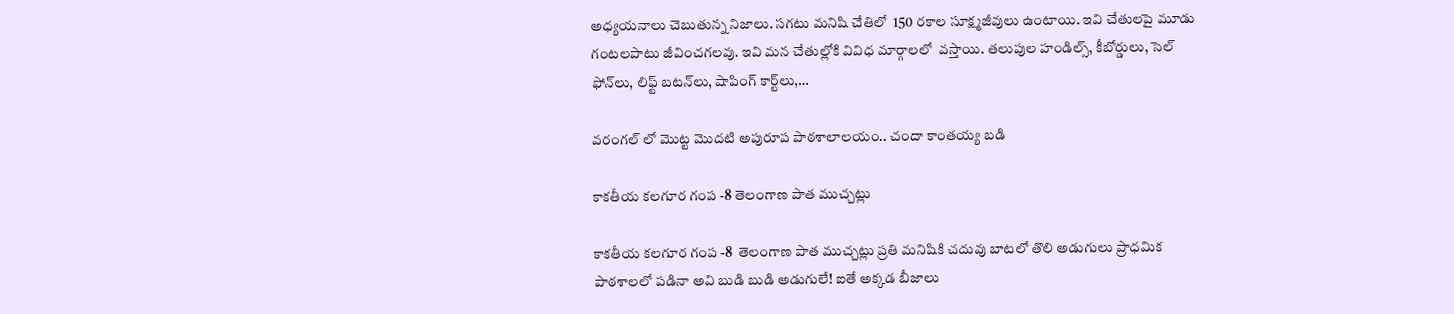అధ్యయనాలు చెబుతున్న నిజాలు. సగటు మనిషి చేతిలో  150 రకాల సూక్ష్మజీవులు ఉంటాయి. ఇవి చేతులపై మూడు గంటలపాటు జీవించగలవు. ఇవి మన చేతుల్లోకి వివిధ మార్గాలలో  వస్తాయి. తలుపుల హండిల్స్‌, కీబోర్డులు, సెల్‌ ఫోన్‌లు, లిఫ్ట్‌ బటన్‌లు, షాపింగ్‌ కార్ట్‌లు,…

వరంగల్ లో మొట్ట మొదటి అపురూప పాఠశాలాలయం.. చందా కాంతయ్య బడి

కాకతీయ కలగూర గంప -8 తెలంగాణ పాత ముచ్చట్లు

కాకతీయ కలగూర గంప -8  తెలంగాణ పాత ముచ్చట్లు ప్రతి మనిషికి చదువు బాటలో తొలి అడుగులు ప్రాధమిక పాఠశాలలో పడినా అవి బుడి బుడి అడుగులే! ఐతే అక్కడ బీజాలు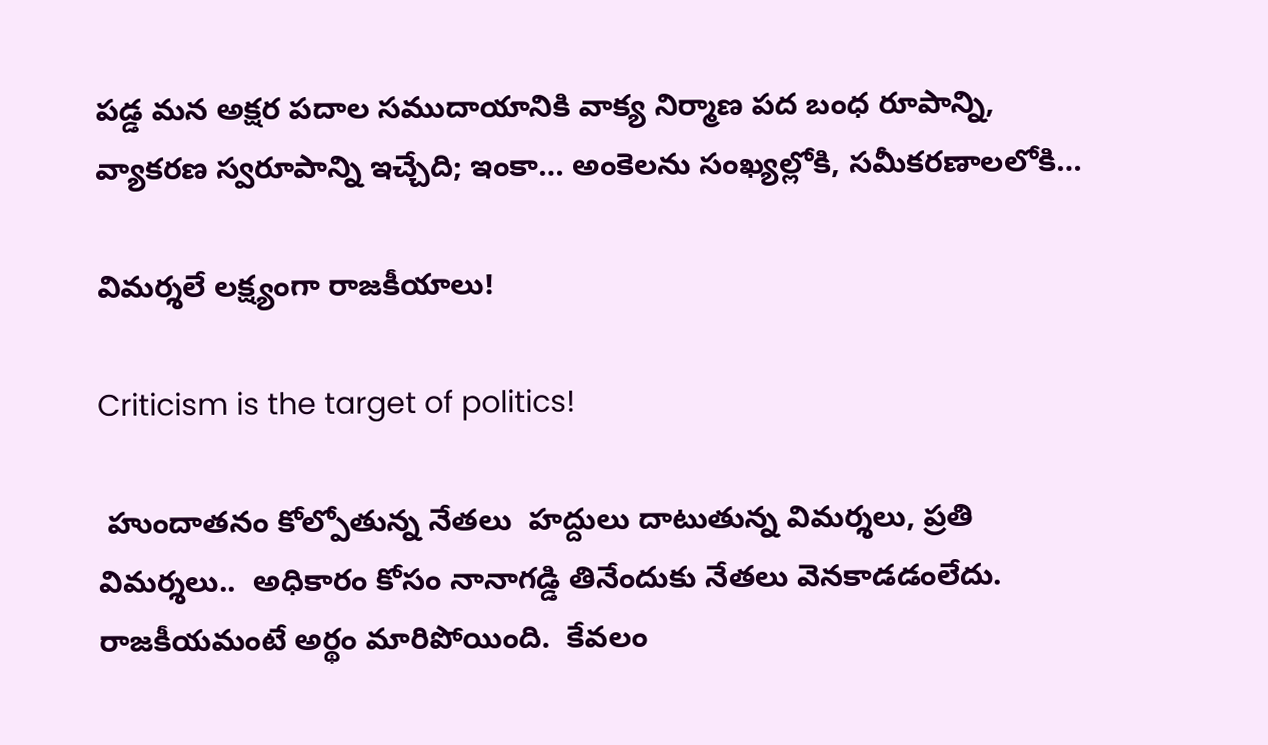పడ్డ మన అక్షర పదాల సముదాయానికి వాక్య నిర్మాణ పద బంధ రూపాన్ని, వ్యాకరణ స్వరూపాన్ని ఇచ్చేది; ఇంకా… అంకెలను సంఖ్యల్లోకి, సమీకరణాలలోకి…

విమర్శలే లక్ష్యంగా రాజకీయాలు!

Criticism is the target of politics!

 హుందాతనం కోల్పోతున్న నేతలు  హద్దులు దాటుతున్న విమర్శలు, ప్రతి విమర్శలు..  అధికారం కోసం నానాగడ్డి తినేందుకు నేతలు వెనకాడడంలేదు.  రాజకీయమంటే అర్థం మారిపోయింది.  కేవలం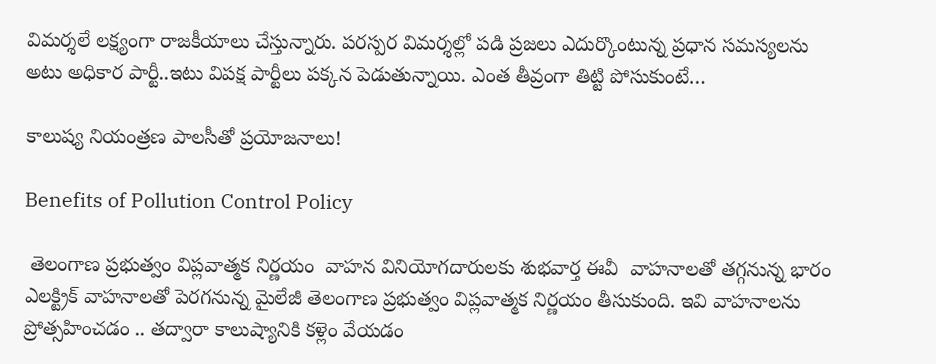విమర్శలే లక్ష్యంగా రాజకీయాలు చేస్తున్నారు. పరస్పర విమర్శల్లో పడి ప్రజలు ఎదుర్కొంటున్న ప్రధాన సమస్యలను అటు అధికార పార్టీ..ఇటు విపక్ష పార్టీలు పక్కన పెడుతున్నాయి. ఎంత తీవ్రంగా తిట్టి పోసుకుంటే…

కాలుష్య నియంత్రణ పాలసీతో ప్రయోజనాలు!

Benefits of Pollution Control Policy

 తెలంగాణ ప్రభుత్వం విప్లవాత్మక నిర్ణయం  వాహన వినియోగదారులకు శుభవార్త ఈవీ  వాహనాలతో తగ్గనున్న భారం ఎలక్ట్రిక్‌ వాహనాలతో పెరగనున్న మైలేజీ తెలంగాణ ప్రభుత్వం విప్లవాత్మక నిర్ణయం తీసుకుంది. ఇవి వాహనాలను ప్రోత్సహించడం .. తద్వారా కాలుష్యానికి కళ్లెం వేయడం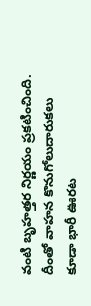వంటి బృహత్తర నిర్ణయం ప్రకటించింది. దీంతో వాహన కొనుగోలుదారుకలు కూడా భారీ ఊరట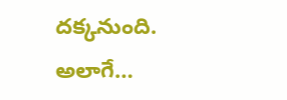దక్కనుంది. అలాగే…